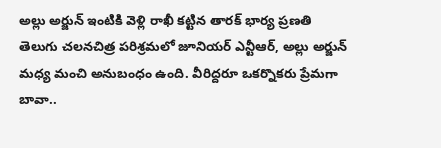అల్లు అర్జున్ ఇంటికి వెళ్లి రాఖీ కట్టిన తారక్ భార్య ప్రణతి
తెలుగు చలనచిత్ర పరిశ్రమలో జూనియర్ ఎన్టీఆర్, అల్లు అర్జున్ మధ్య మంచి అనుబంధం ఉంది. వీరిద్దరూ ఒకర్నొకరు ప్రేమగా బావా..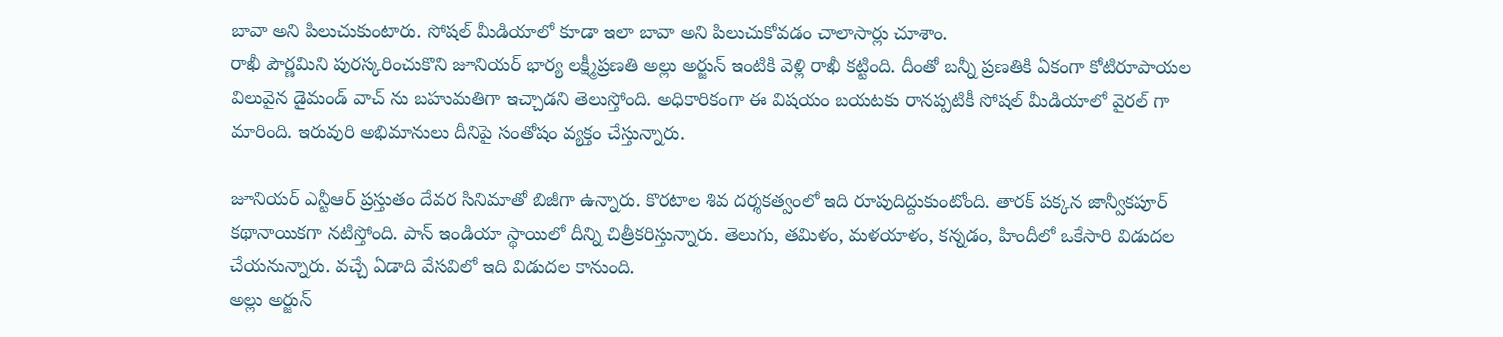బావా అని పిలుచుకుంటారు. సోషల్ మీడియాలో కూడా ఇలా బావా అని పిలుచుకోవడం చాలాసార్లు చూశాం.
రాఖీ పౌర్ణమిని పురస్కరించుకొని జూనియర్ భార్య లక్ష్మీప్రణతి అల్లు అర్జున్ ఇంటికి వెళ్లి రాఖీ కట్టింది. దీంతో బన్నీ ప్రణతికి ఏకంగా కోటిరూపాయల విలువైన డైమండ్ వాచ్ ను బహుమతిగా ఇచ్చాడని తెలుస్తోంది. అధికారికంగా ఈ విషయం బయటకు రానప్పటికీ సోషల్ మీడియాలో వైరల్ గా మారింది. ఇరువురి అభిమానులు దీనిపై సంతోషం వ్యక్తం చేస్తున్నారు.

జూనియర్ ఎన్టీఆర్ ప్రస్తుతం దేవర సినిమాతో బిజీగా ఉన్నారు. కొరటాల శివ దర్శకత్వంలో ఇది రూపుదిద్దుకుంటోంది. తారక్ పక్కన జాన్వీకపూర్ కథానాయికగా నటిస్తోంది. పాన్ ఇండియా స్థాయిలో దీన్ని చిత్రీకరిస్తున్నారు. తెలుగు, తమిళం, మళయాళం, కన్నడం, హిందీలో ఒకేసారి విడుదల చేయనున్నారు. వచ్చే ఏడాది వేసవిలో ఇది విడుదల కానుంది.
అల్లు అర్జున్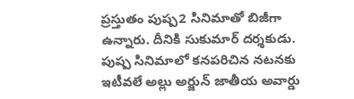ప్రస్తుతం పుష్ప2 సినిమాతో బిజీగా ఉన్నారు. దీనికి సుకుమార్ దర్శకుడు. పుష్ప సినిమాలో కనపరిచిన నటనకు ఇటీవలే అల్లు అర్జున్ జాతీయ అవార్డు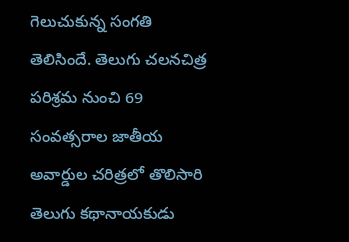గెలుచుకున్న సంగతి తెలిసిందే. తెలుగు చలనచిత్ర పరిశ్రమ నుంచి 69 సంవత్సరాల జాతీయ అవార్డుల చరిత్రలో తొలిసారి తెలుగు కథానాయకుడు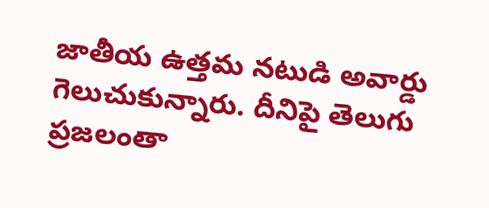జాతీయ ఉత్తమ నటుడి అవార్డు గెలుచుకున్నారు. దీనిపై తెలుగు ప్రజలంతా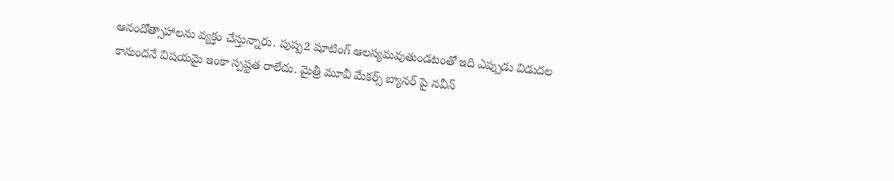ఆనందోత్సాహాలను వ్యక్తం చేస్తున్నారు. పుష్ప2 షూటింగ్ ఆలస్యమవుతుండటంతో ఇది ఎప్పుడు విడుదల కానుందనే విషయమై ఇంకా స్పష్టత రాలేదు. మైత్రీ మూవీ మేకర్స్ బ్యానర్ పై నవీన్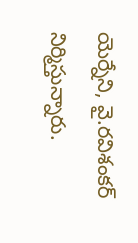యెర్నేని, వై.రవిశంకర్ నిర్మిస్తున్నారు.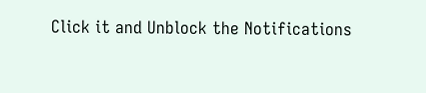Click it and Unblock the Notifications